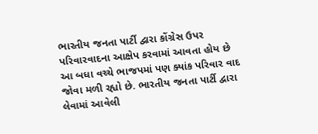ભારતીય જનતા પાર્ટી દ્વારા કોંગ્રેસ ઉપર પરિવારવાદના આક્ષેપ કરવામાં આવતા હોય છે આ બધા વચ્ચે ભાજપમાં પણ ક્યાંક પરિવાર વાદ જોવા મળી રહ્યો છે. ભારતીય જનતા પાર્ટી દ્વારા લેવામાં આવેલી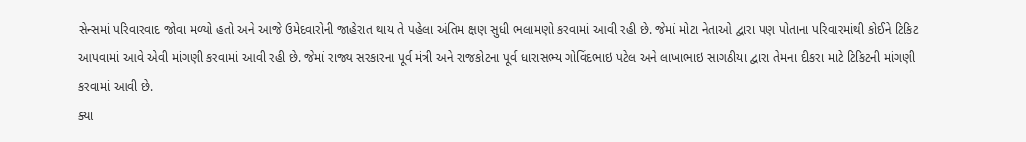સેન્સમાં પરિવારવાદ જોવા મળ્યો હતો અને આજે ઉમેદવારોની જાહેરાત થાય તે પહેલા અંતિમ ક્ષણ સુધી ભલામણો કરવામાં આવી રહી છે. જેમાં મોટા નેતાઓ દ્વારા પણ પોતાના પરિવારમાંથી કોઈને ટિકિટ આપવામાં આવે એવી માંગણી કરવામાં આવી રહી છે. જેમાં રાજ્ય સરકારના પૂર્વ મંત્રી અને રાજકોટના પૂર્વ ધારાસભ્ય ગોવિંદભાઇ પટેલ અને લાખાભાઇ સાગઠીયા દ્વારા તેમના દીકરા માટે ટિકિટની માંગણી કરવામાં આવી છે.
ક્યા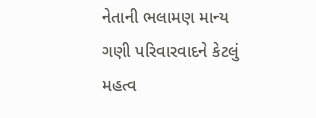નેતાની ભલામણ માન્ય ગણી પરિવારવાદને કેટલું મહત્વ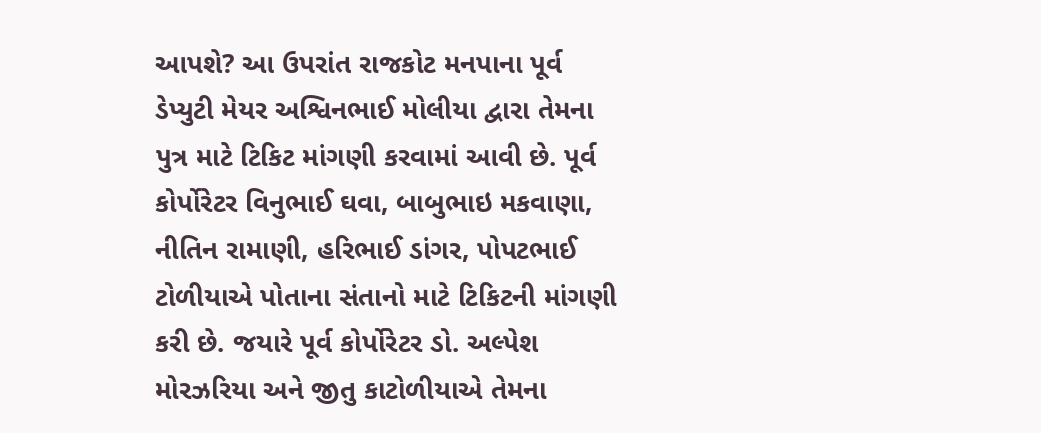આપશે? આ ઉપરાંત રાજકોટ મનપાના પૂર્વ ડેપ્યુટી મેયર અશ્વિનભાઈ મોલીયા દ્વારા તેમના પુત્ર માટે ટિકિટ માંગણી કરવામાં આવી છે. પૂર્વ કોર્પોરેટર વિનુભાઈ ઘવા, બાબુભાઇ મકવાણા, નીતિન રામાણી, હરિભાઈ ડાંગર, પોપટભાઈ ટોળીયાએ પોતાના સંતાનો માટે ટિકિટની માંગણી કરી છે. જયારે પૂર્વ કોર્પોરેટર ડો. અલ્પેશ મોરઝરિયા અને જીતુ કાટોળીયાએ તેમના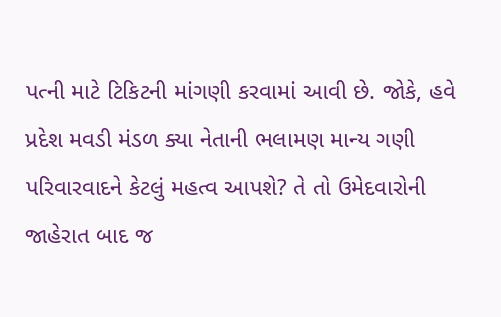પત્ની માટે ટિકિટની માંગણી કરવામાં આવી છે. જોકે, હવે પ્રદેશ મવડી મંડળ ક્યા નેતાની ભલામણ માન્ય ગણી પરિવારવાદને કેટલું મહત્વ આપશે? તે તો ઉમેદવારોની જાહેરાત બાદ જ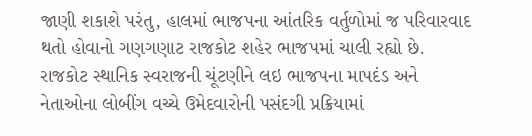જાણી શકાશે પરંતુ, હાલમાં ભાજપના આંતરિક વર્તુળોમાં જ પરિવારવાદ થતો હોવાનો ગણગણાટ રાજકોટ શહેર ભાજપમાં ચાલી રહ્યો છે.
રાજકોટ સ્થાનિક સ્વરાજની ચૂંટણીને લઇ ભાજપના માપદંડ અને નેતાઓના લોબીંગ વચ્ચે ઉમેદવારોની પસંદગી પ્રક્રિયામાં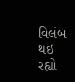વિલંબ થઇ રહ્યો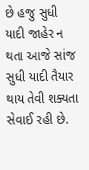છે હજુ સુધી યાદી જાહેર ન થતા આજે સાંજ સુધી યાદી તૈયાર થાય તેવી શક્યતા સેવાઈ રહી છે.